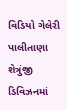વિડિયો ગેલેરી પાલીતાણા શેત્રુંજી ડિવિઝનમાં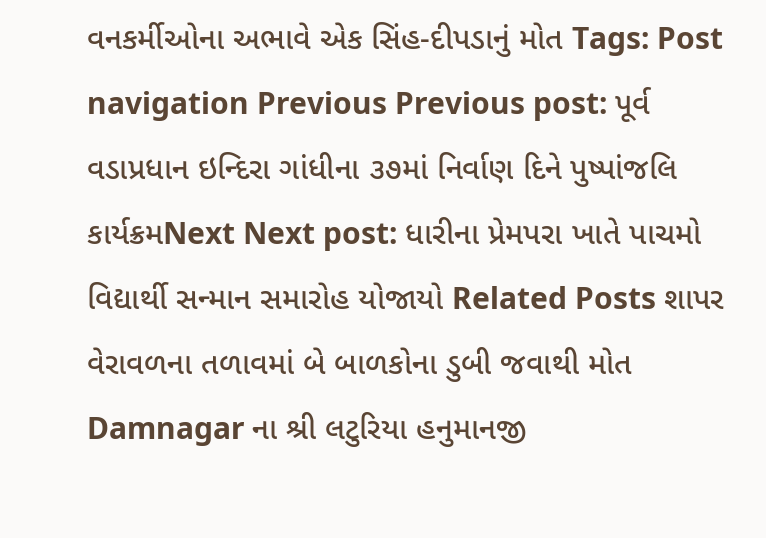વનકર્મીઓના અભાવે એક સિંહ-દીપડાનું મોત Tags: Post navigation Previous Previous post: પૂર્વ વડાપ્રધાન ઇન્દિરા ગાંધીના ૩૭માં નિર્વાણ દિને પુષ્પાંજલિ કાર્યક્રમNext Next post: ધારીના પ્રેમપરા ખાતે પાચમો વિદ્યાર્થી સન્માન સમારોહ યોજાયો Related Posts શાપર વેરાવળના તળાવમાં બે બાળકોના ડુબી જવાથી મોત Damnagar ના શ્રી લટુરિયા હનુમાનજી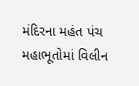મંદિરના મહંત પંચ મહાભૂતોમાં વિલીન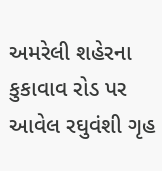અમરેલી શહેરના કુકાવાવ રોડ પર આવેલ રઘુવંશી ગૃહ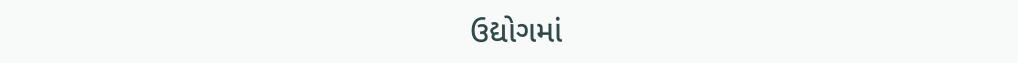ઉદ્યોગમાં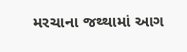મરચાના જથ્થામાં આગ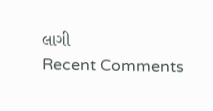લાગી
Recent Comments